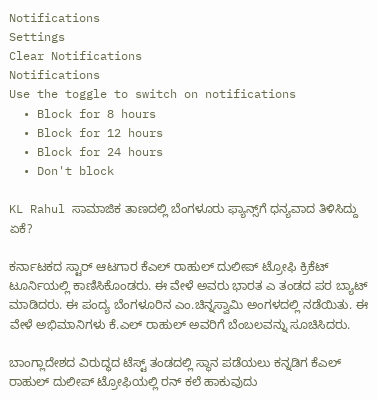Notifications
Settings
Clear Notifications
Notifications
Use the toggle to switch on notifications
  • Block for 8 hours
  • Block for 12 hours
  • Block for 24 hours
  • Don't block

KL Rahul ಸಾಮಾಜಿಕ ತಾಣದಲ್ಲಿ ಬೆಂಗಳೂರು ಫ್ಯಾನ್ಸ್‌ಗೆ ಧನ್ಯವಾದ ತಿಳಿಸಿದ್ದು ಏಕೆ?

ಕರ್ನಾಟಕದ ಸ್ಟಾರ್ ಆಟಗಾರ ಕೆಎಲ್ ರಾಹುಲ್ ದುಲೀಪ್ ಟ್ರೋಫಿ ಕ್ರಿಕೆಟ್‌ ಟೂರ್ನಿಯಲ್ಲಿ ಕಾಣಿಸಿಕೊಂಡರು. ಈ ವೇಳೆ ಅವರು ಭಾರತ ಎ ತಂಡದ ಪರ ಬ್ಯಾಟ್ ಮಾಡಿದರು. ಈ ಪಂದ್ಯ ಬೆಂಗಳೂರಿನ ಎಂ.ಚಿನ್ನಸ್ವಾಮಿ ಅಂಗಳದಲ್ಲಿ ನಡೆಯಿತು. ಈ ವೇಳೆ ಅಭಿಮಾನಿಗಳು ಕೆ.ಎಲ್ ರಾಹುಲ್ ಅವರಿಗೆ ಬೆಂಬಲವನ್ನು ಸೂಚಿಸಿದರು.

ಬಾಂಗ್ಲಾದೇಶದ ವಿರುದ್ಧದ ಟೆಸ್ಟ್‌ ತಂಡದಲ್ಲಿ ಸ್ಥಾನ ಪಡೆಯಲು ಕನ್ನಡಿಗ ಕೆಎಲ್‌ ರಾಹುಲ್ ದುಲೀಪ್ ಟ್ರೋಫಿಯಲ್ಲಿ ರನ್‌ ಕಲೆ ಹಾಕುವುದು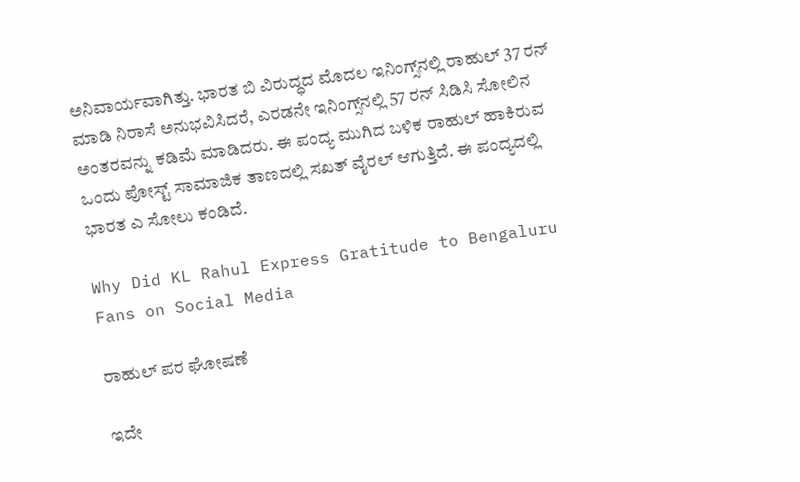ಅನಿವಾರ್ಯವಾಗಿತ್ತು. ಭಾರತ ಬಿ ವಿರುದ್ಧದ ಮೊದಲ ಇನಿಂಗ್ಸ್‌ನಲ್ಲಿ ರಾಹುಲ್‌ 37 ರನ್‌ ಮಾಡಿ ನಿರಾಸೆ ಅನುಭವಿಸಿದರೆ, ಎರಡನೇ ಇನಿಂಗ್ಸ್‌ನಲ್ಲಿ 57 ರನ್‌ ಸಿಡಿಸಿ ಸೋಲಿನ ಅಂತರವನ್ನು ಕಡಿಮೆ ಮಾಡಿದರು. ಈ ಪಂದ್ಯ ಮುಗಿದ ಬಳಿಕ ರಾಹುಲ್‌ ಹಾಕಿರುವ ಒಂದು ಪೋಸ್ಟ್‌ ಸಾಮಾಜಿಕ ತಾಣದಲ್ಲಿ ಸಖತ್ ವೈರಲ್ ಆಗುತ್ತಿದೆ. ಈ ಪಂದ್ಯದಲ್ಲಿ ಭಾರತ ಎ ಸೋಲು ಕಂಡಿದೆ.

Why Did KL Rahul Express Gratitude to Bengaluru Fans on Social Media

ರಾಹುಲ್‌ ಪರ ಘೋಷಣೆ

ಇದೇ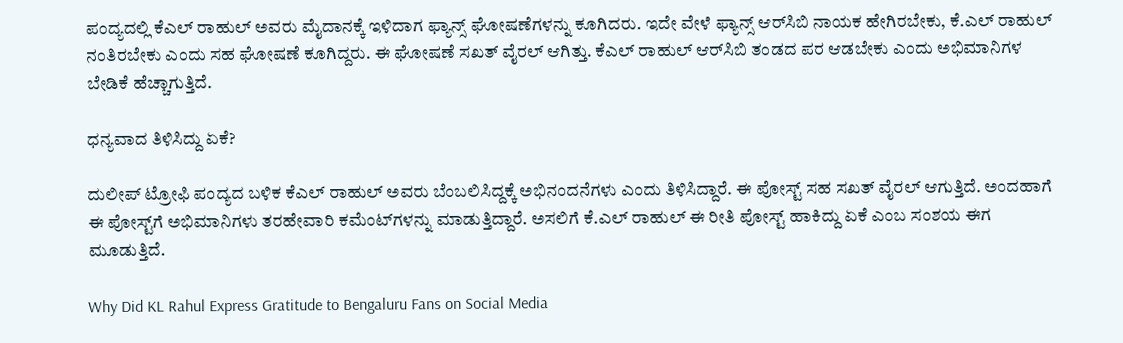ಪಂದ್ಯದಲ್ಲಿ ಕೆಎಲ್ ರಾಹುಲ್ ಅವರು ಮೈದಾನಕ್ಕೆ ಇಳಿದಾಗ ಫ್ಯಾನ್ಸ್‌ ಘೋಷಣೆಗಳನ್ನು ಕೂಗಿದರು. ಇದೇ ವೇಳೆ ಫ್ಯಾನ್ಸ್‌ ಆರ್‌ಸಿಬಿ ನಾಯಕ ಹೇಗಿರಬೇಕು, ಕೆ.ಎಲ್‌ ರಾಹುಲ್‌ ನಂತಿರಬೇಕು ಎಂದು ಸಹ ಘೋಷಣೆ ಕೂಗಿದ್ದರು. ಈ ಘೋಷಣೆ ಸಖತ್ ವೈರಲ್ ಆಗಿತ್ತು. ಕೆಎಲ್‌ ರಾಹುಲ್‌ ಆರ್‌ಸಿಬಿ ತಂಡದ ಪರ ಆಡಬೇಕು ಎಂದು ಅಭಿಮಾನಿಗಳ ಬೇಡಿಕೆ ಹೆಚ್ಚಾಗುತ್ತಿದೆ.

ಧನ್ಯವಾದ ತಿಳಿಸಿದ್ದು ಏಕೆ?

ದುಲೀಪ್ ಟ್ರೋಫಿ ಪಂದ್ಯದ ಬಳಿಕ ಕೆಎಲ್ ರಾಹುಲ್ ಅವರು ಬೆಂಬಲಿಸಿದ್ದಕ್ಕೆ ಅಭಿನಂದನೆಗಳು ಎಂದು ತಿಳಿಸಿದ್ದಾರೆ. ಈ ಪೋಸ್ಟ್ ಸಹ ಸಖತ್ ವೈರಲ್ ಆಗುತ್ತಿದೆ. ಅಂದಹಾಗೆ ಈ ಪೋಸ್ಟ್‌ಗೆ ಅಭಿಮಾನಿಗಳು ತರಹೇವಾರಿ ಕಮೆಂಟ್‌ಗಳನ್ನು ಮಾಡುತ್ತಿದ್ದಾರೆ. ಅಸಲಿಗೆ ಕೆ.ಎಲ್‌ ರಾಹುಲ್‌ ಈ ರೀತಿ ಪೋಸ್ಟ್‌ ಹಾಕಿದ್ದು ಏಕೆ ಎಂಬ ಸಂಶಯ ಈಗ ಮೂಡುತ್ತಿದೆ.

Why Did KL Rahul Express Gratitude to Bengaluru Fans on Social Media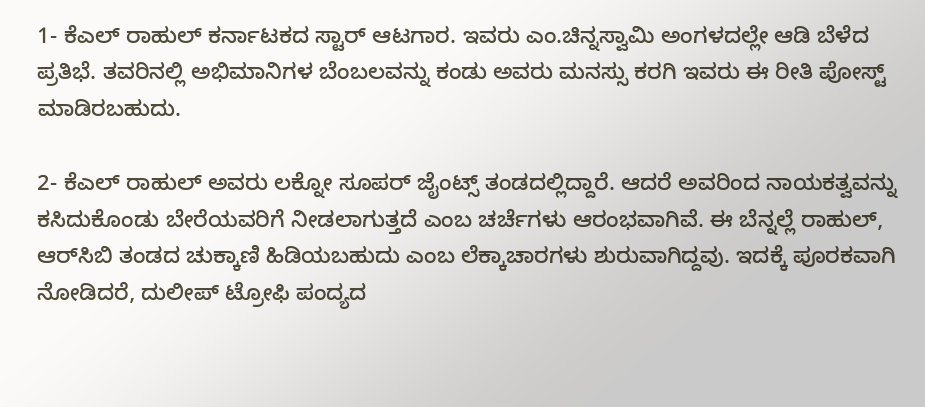1- ಕೆಎಲ್‌ ರಾಹುಲ್‌ ಕರ್ನಾಟಕದ ಸ್ಟಾರ್ ಆಟಗಾರ. ಇವರು ಎಂ.ಚಿನ್ನಸ್ವಾಮಿ ಅಂಗಳದಲ್ಲೇ ಆಡಿ ಬೆಳೆದ ಪ್ರತಿಭೆ. ತವರಿನಲ್ಲಿ ಅಭಿಮಾನಿಗಳ ಬೆಂಬಲವನ್ನು ಕಂಡು ಅವರು ಮನಸ್ಸು ಕರಗಿ ಇವರು ಈ ರೀತಿ ಪೋಸ್ಟ್ ಮಾಡಿರಬಹುದು.

2- ಕೆಎಲ್‌ ರಾಹುಲ್‌ ಅವರು ಲಕ್ನೋ ಸೂಪರ್‌ ಜೈಂಟ್ಸ್ ತಂಡದಲ್ಲಿದ್ದಾರೆ. ಆದರೆ ಅವರಿಂದ ನಾಯಕತ್ವವನ್ನು ಕಸಿದುಕೊಂಡು ಬೇರೆಯವರಿಗೆ ನೀಡಲಾಗುತ್ತದೆ ಎಂಬ ಚರ್ಚೆಗಳು ಆರಂಭವಾಗಿವೆ. ಈ ಬೆನ್ನಲ್ಲೆ ರಾಹುಲ್‌, ಆರ್‌ಸಿಬಿ ತಂಡದ ಚುಕ್ಕಾಣಿ ಹಿಡಿಯಬಹುದು ಎಂಬ ಲೆಕ್ಕಾಚಾರಗಳು ಶುರುವಾಗಿದ್ದವು. ಇದಕ್ಕೆ ಪೂರಕವಾಗಿ ನೋಡಿದರೆ, ದುಲೀಪ್‌ ಟ್ರೋಫಿ ಪಂದ್ಯದ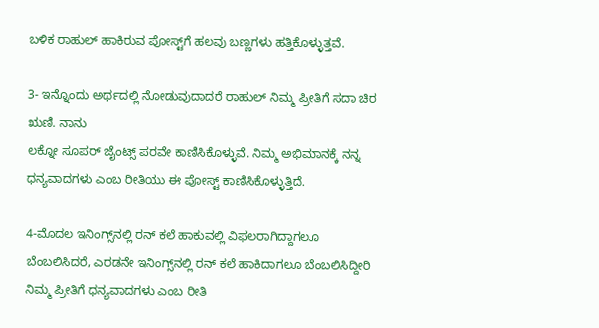ಬಳಿಕ ರಾಹುಲ್‌ ಹಾಕಿರುವ ಪೋಸ್ಟ್‌ಗೆ ಹಲವು ಬಣ್ಣಗಳು ಹತ್ತಿಕೊಳ್ಳುತ್ತವೆ.

3- ಇನ್ನೊಂದು ಅರ್ಥದಲ್ಲಿ ನೋಡುವುದಾದರೆ ರಾಹುಲ್‌ ನಿಮ್ಮ ಪ್ರೀತಿಗೆ ಸದಾ ಚಿರ ಋಣಿ. ನಾನು
ಲಕ್ನೋ ಸೂಪರ್‌ ಜೈಂಟ್ಸ್‌ ಪರವೇ ಕಾಣಿಸಿಕೊಳ್ಳುವೆ. ನಿಮ್ಮ ಅಭಿಮಾನಕ್ಕೆ ನನ್ನ ಧನ್ಯವಾದಗಳು ಎಂಬ ರೀತಿಯು ಈ ಪೋಸ್ಟ್ ಕಾಣಿಸಿಕೊಳ್ಳುತ್ತಿದೆ.

4-ಮೊದಲ ಇನಿಂಗ್ಸ್‌ನಲ್ಲಿ ರನ್‌ ಕಲೆ ಹಾಕುವಲ್ಲಿ ವಿಫಲರಾಗಿದ್ದಾಗಲೂ ಬೆಂಬಲಿಸಿದರೆ, ಎರಡನೇ ಇನಿಂಗ್ಸ್‌ನಲ್ಲಿ ರನ್‌ ಕಲೆ ಹಾಕಿದಾಗಲೂ ಬೆಂಬಲಿಸಿದ್ದೀರಿ ನಿಮ್ಮ ಪ್ರೀತಿಗೆ ಧನ್ಯವಾದಗಳು ಎಂಬ ರೀತಿ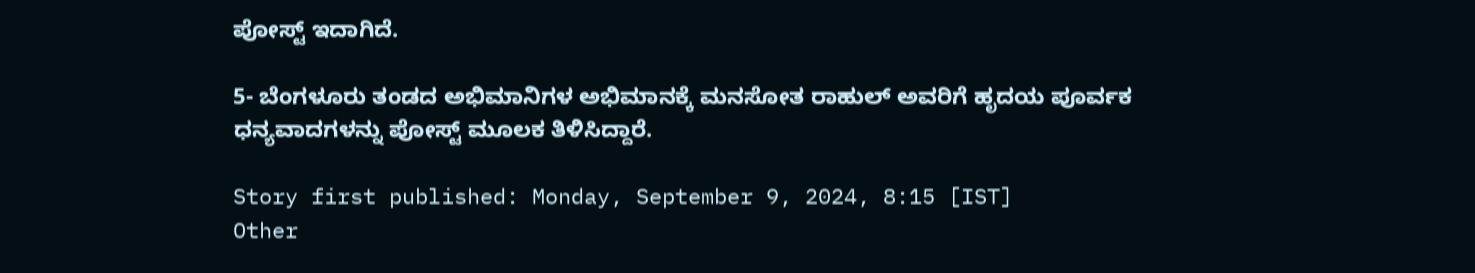ಪೋಸ್ಟ್‌ ಇದಾಗಿದೆ.

5- ಬೆಂಗಳೂರು ತಂಡದ ಅಭಿಮಾನಿಗಳ ಅಭಿಮಾನಕ್ಕೆ ಮನಸೋತ ರಾಹುಲ್‌ ಅವರಿಗೆ ಹೃದಯ ಪೂರ್ವಕ ಧನ್ಯವಾದಗಳನ್ನು ಪೋಸ್ಟ್ ಮೂಲಕ ತಿಳಿಸಿದ್ದಾರೆ.

Story first published: Monday, September 9, 2024, 8:15 [IST]
Other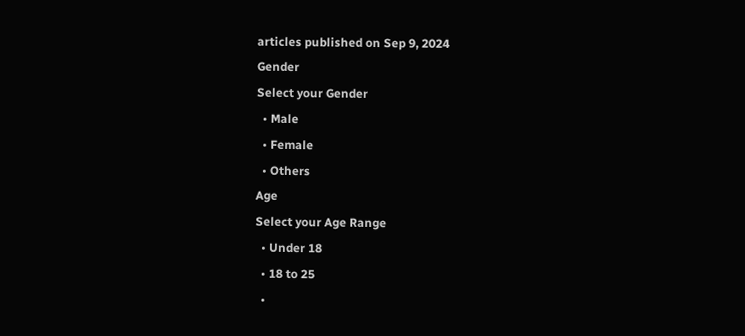articles published on Sep 9, 2024
Gender
Select your Gender
  • Male
  • Female
  • Others
Age
Select your Age Range
  • Under 18
  • 18 to 25
  •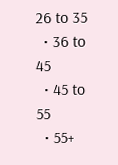26 to 35
  • 36 to 45
  • 45 to 55
  • 55+